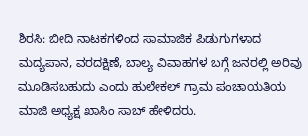ಶಿರಸಿ: ಬೀದಿ ನಾಟಕಗಳಿಂದ ಸಾಮಾಜಿಕ ಪಿಡುಗುಗಳಾದ ಮದ್ಯಪಾನ, ವರದಕ್ಷಿಣೆ, ಬಾಲ್ಯ ವಿವಾಹಗಳ ಬಗ್ಗೆ ಜನರಲ್ಲಿ ಅರಿವು ಮೂಡಿಸಬಹುದು ಎಂದು ಹುಲೇಕಲ್ ಗ್ರಾಮ ಪಂಚಾಯತಿಯ ಮಾಜಿ ಅಧ್ಯಕ್ಷ ಖಾಸಿಂ ಸಾಬ್ ಹೇಳಿದರು.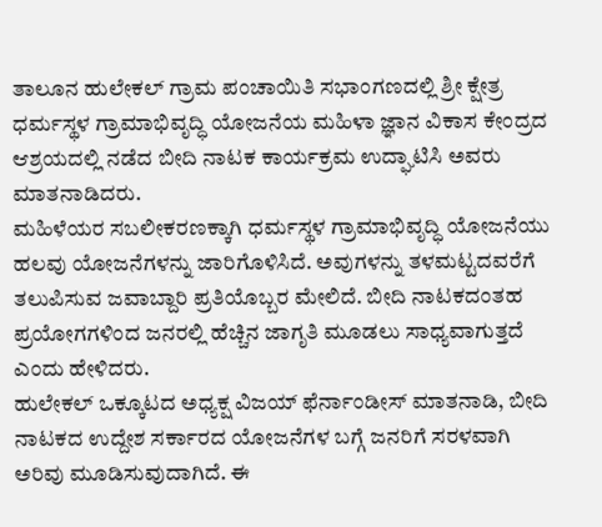ತಾಲೂನ ಹುಲೇಕಲ್ ಗ್ರಾಮ ಪಂಚಾಯಿತಿ ಸಭಾಂಗಣದಲ್ಲಿ ಶ್ರೀ ಕ್ಷೇತ್ರ ಧರ್ಮಸ್ಥಳ ಗ್ರಾಮಾಭಿವೃದ್ಧಿ ಯೋಜನೆಯ ಮಹಿಳಾ ಜ್ಞಾನ ವಿಕಾಸ ಕೇಂದ್ರದ ಆಶ್ರಯದಲ್ಲಿ ನಡೆದ ಬೀದಿ ನಾಟಕ ಕಾರ್ಯಕ್ರಮ ಉದ್ಘಾಟಿಸಿ ಅವರು ಮಾತನಾಡಿದರು.
ಮಹಿಳೆಯರ ಸಬಲೀಕರಣಕ್ಕಾಗಿ ಧರ್ಮಸ್ಥಳ ಗ್ರಾಮಾಭಿವೃದ್ಧಿ ಯೋಜನೆಯು ಹಲವು ಯೋಜನೆಗಳನ್ನು ಜಾರಿಗೊಳಿಸಿದೆ. ಅವುಗಳನ್ನು ತಳಮಟ್ಟದವರೆಗೆ ತಲುಪಿಸುವ ಜವಾಬ್ದಾರಿ ಪ್ರತಿಯೊಬ್ಬರ ಮೇಲಿದೆ. ಬೀದಿ ನಾಟಕದಂತಹ ಪ್ರಯೋಗಗಳಿಂದ ಜನರಲ್ಲಿ ಹೆಚ್ಚಿನ ಜಾಗೃತಿ ಮೂಡಲು ಸಾಧ್ಯವಾಗುತ್ತದೆ ಎಂದು ಹೇಳಿದರು.
ಹುಲೇಕಲ್ ಒಕ್ಕೂಟದ ಅಧ್ಯಕ್ಷ ವಿಜಯ್ ಫೆರ್ನಾಂಡೀಸ್ ಮಾತನಾಡಿ, ಬೀದಿ ನಾಟಕದ ಉದ್ದೇಶ ಸರ್ಕಾರದ ಯೋಜನೆಗಳ ಬಗ್ಗೆ ಜನರಿಗೆ ಸರಳವಾಗಿ ಅರಿವು ಮೂಡಿಸುವುದಾಗಿದೆ. ಈ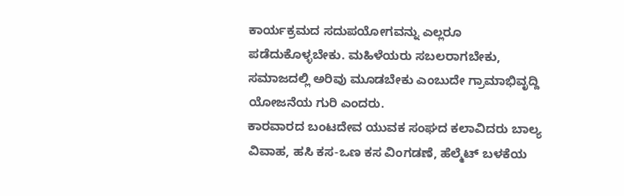ಕಾರ್ಯಕ್ರಮದ ಸದುಪಯೋಗವನ್ನು ಎಲ್ಲರೂ ಪಡೆದುಕೊಳ್ಳಬೇಕು. ಮಹಿಳೆಯರು ಸಬಲರಾಗಬೇಕು, ಸಮಾಜದಲ್ಲಿ ಅರಿವು ಮೂಡಬೇಕು ಎಂಬುದೇ ಗ್ರಾಮಾಭಿವೃದ್ದಿ ಯೋಜನೆಯ ಗುರಿ ಎಂದರು.
ಕಾರವಾರದ ಬಂಟದೇವ ಯುವಕ ಸಂಘದ ಕಲಾವಿದರು ಬಾಲ್ಯ ವಿವಾಹ, ಹಸಿ ಕಸ-ಒಣ ಕಸ ವಿಂಗಡಣೆ, ಹೆಲ್ಮೆಟ್ ಬಳಕೆಯ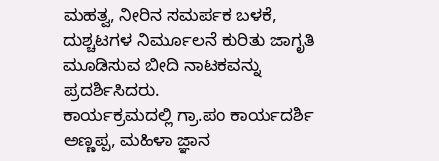ಮಹತ್ವ, ನೀರಿನ ಸಮರ್ಪಕ ಬಳಕೆ, ದುಶ್ಚಟಗಳ ನಿರ್ಮೂಲನೆ ಕುರಿತು ಜಾಗೃತಿ ಮೂಡಿಸುವ ಬೀದಿ ನಾಟಕವನ್ನು ಪ್ರದರ್ಶಿಸಿದರು.
ಕಾರ್ಯಕ್ರಮದಲ್ಲಿ ಗ್ರಾ.ಪಂ ಕಾರ್ಯದರ್ಶಿ ಅಣ್ಣಪ್ಪ, ಮಹಿಳಾ ಜ್ಞಾನ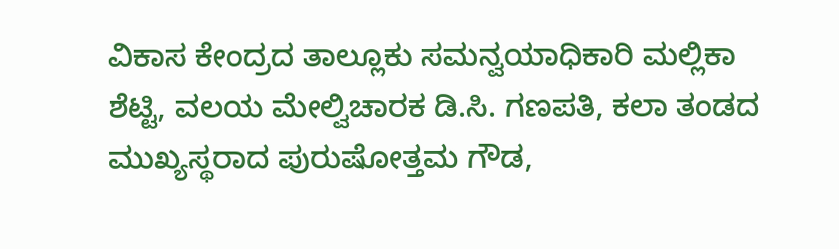ವಿಕಾಸ ಕೇಂದ್ರದ ತಾಲ್ಲೂಕು ಸಮನ್ವಯಾಧಿಕಾರಿ ಮಲ್ಲಿಕಾ ಶೆಟ್ಟಿ, ವಲಯ ಮೇಲ್ವಿಚಾರಕ ಡಿ.ಸಿ. ಗಣಪತಿ, ಕಲಾ ತಂಡದ ಮುಖ್ಯಸ್ಥರಾದ ಪುರುಷೋತ್ತಮ ಗೌಡ,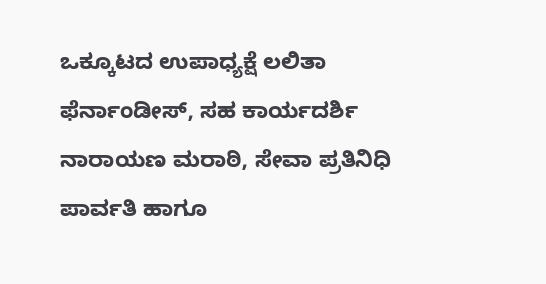ಒಕ್ಕೂಟದ ಉಪಾಧ್ಯಕ್ಷೆ ಲಲಿತಾ ಫೆರ್ನಾಂಡೀಸ್, ಸಹ ಕಾರ್ಯದರ್ಶಿ ನಾರಾಯಣ ಮರಾಠಿ, ಸೇವಾ ಪ್ರತಿನಿಧಿ ಪಾರ್ವತಿ ಹಾಗೂ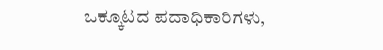ಒಕ್ಕೂಟದ ಪದಾಧಿಕಾರಿಗಳು,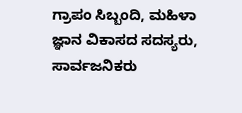ಗ್ರಾಪಂ ಸಿಬ್ಬಂದಿ, ಮಹಿಳಾ ಜ್ಞಾನ ವಿಕಾಸದ ಸದಸ್ಯರು, ಸಾರ್ವಜನಿಕರು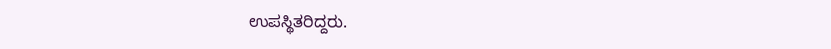ಉಪಸ್ಥಿತರಿದ್ದರು.